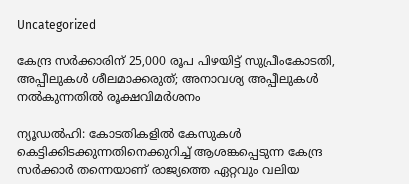Uncategorized

കേന്ദ്ര സർക്കാരിന് 25,000 രൂപ പിഴയിട്ട് സുപ്രീംകോടതി, അപ്പീലുകൾ ശീലമാക്കരുത്; അനാവശ്യ അപ്പീലുകൾ നൽകുന്നതിൽ രൂക്ഷവിമർശനം

ന്യൂഡൽഹി: കോടതികളിൽ കേസുകൾ കെട്ടിക്കിടക്കുന്നതിനെക്കുറിച്ച് ആശങ്കപ്പെടുന്ന കേന്ദ്ര സർക്കാർ തന്നെയാണ് രാജ്യത്തെ ഏറ്റവും വലിയ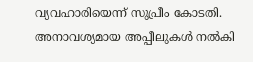വ്യവഹാരിയെന്ന് സുപ്രീം കോടതി. അനാവശ്യമായ അപ്പീലുകൾ നൽകി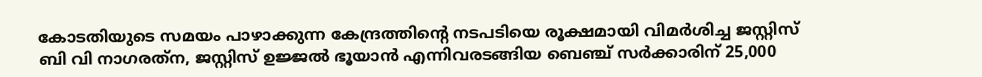കോടതിയുടെ സമയം പാഴാക്കുന്ന കേന്ദ്രത്തിന്‍റെ നടപടിയെ രൂക്ഷമായി വിമർശിച്ച ജസ്റ്റിസ് ബി വി നാഗരത്‌ന, ജസ്റ്റിസ് ഉജ്ജൽ ഭൂയാൻ എന്നിവരടങ്ങിയ ബെഞ്ച് സർക്കാരിന് 25,000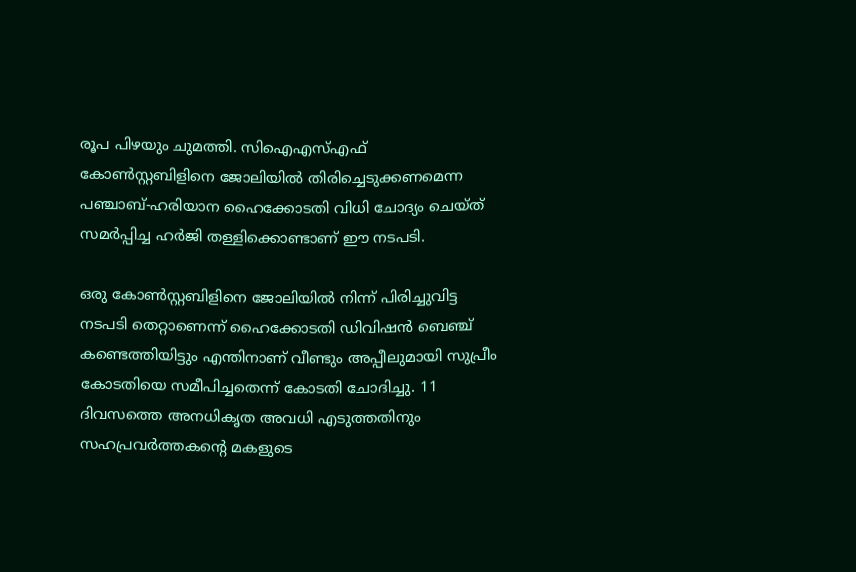രൂപ പിഴയും ചുമത്തി. സിഐഎസ്എഫ് കോൺസ്റ്റബിളിനെ ജോലിയിൽ തിരിച്ചെടുക്കണമെന്ന പഞ്ചാബ്-ഹരിയാന ഹൈക്കോടതി വിധി ചോദ്യം ചെയ്ത് സമർപ്പിച്ച ഹർജി തള്ളിക്കൊണ്ടാണ് ഈ നടപടി.

ഒരു കോൺസ്റ്റബിളിനെ ജോലിയിൽ നിന്ന് പിരിച്ചുവിട്ട നടപടി തെറ്റാണെന്ന് ഹൈക്കോടതി ഡിവിഷൻ ബെഞ്ച് കണ്ടെത്തിയിട്ടും എന്തിനാണ് വീണ്ടും അപ്പീലുമായി സുപ്രീം കോടതിയെ സമീപിച്ചതെന്ന് കോടതി ചോദിച്ചു. 11 ദിവസത്തെ അനധികൃത അവധി എടുത്തതിനും സഹപ്രവർത്തകന്‍റെ മകളുടെ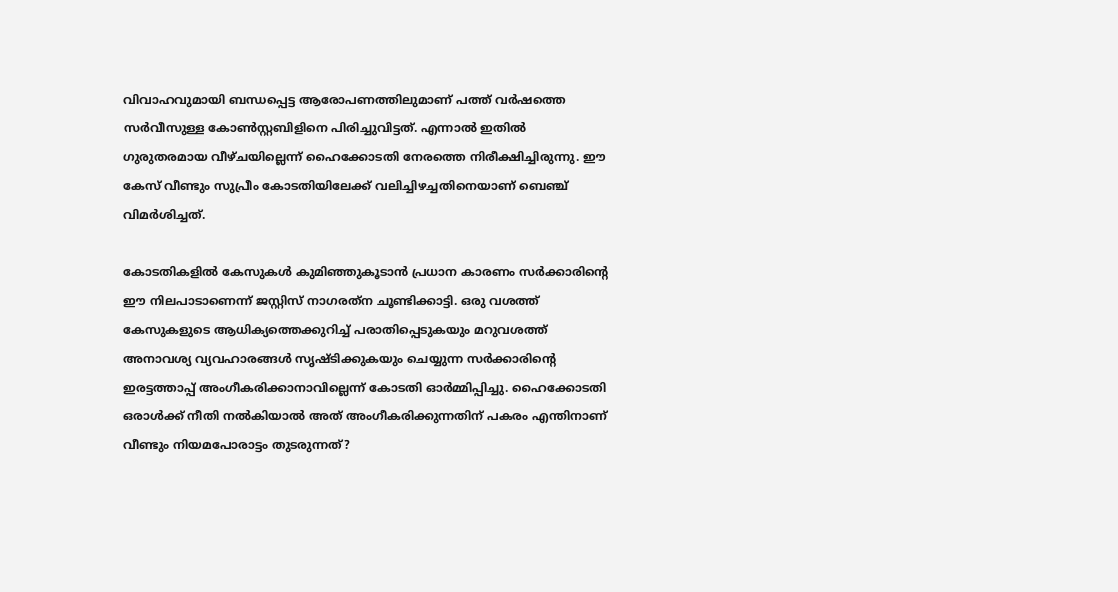വിവാഹവുമായി ബന്ധപ്പെട്ട ആരോപണത്തിലുമാണ് പത്ത് വർഷത്തെ സർവീസുള്ള കോൺസ്റ്റബിളിനെ പിരിച്ചുവിട്ടത്. എന്നാൽ ഇതിൽ ഗുരുതരമായ വീഴ്ചയില്ലെന്ന് ഹൈക്കോടതി നേരത്തെ നിരീക്ഷിച്ചിരുന്നു. ഈ കേസ് വീണ്ടും സുപ്രീം കോടതിയിലേക്ക് വലിച്ചിഴച്ചതിനെയാണ് ബെഞ്ച് വിമർശിച്ചത്.

കോടതികളിൽ കേസുകൾ കുമിഞ്ഞുകൂടാൻ പ്രധാന കാരണം സർക്കാരിന്‍റെ ഈ നിലപാടാണെന്ന് ജസ്റ്റിസ് നാഗരത്‌ന ചൂണ്ടിക്കാട്ടി. ഒരു വശത്ത് കേസുകളുടെ ആധിക്യത്തെക്കുറിച്ച് പരാതിപ്പെടുകയും മറുവശത്ത് അനാവശ്യ വ്യവഹാരങ്ങൾ സൃഷ്ടിക്കുകയും ചെയ്യുന്ന സർക്കാരിന്‍റെ ഇരട്ടത്താപ്പ് അംഗീകരിക്കാനാവില്ലെന്ന് കോടതി ഓർമ്മിപ്പിച്ചു. ഹൈക്കോടതി ഒരാൾക്ക് നീതി നൽകിയാൽ അത് അംഗീകരിക്കുന്നതിന് പകരം എന്തിനാണ് വീണ്ടും നിയമപോരാട്ടം തുടരുന്നത്?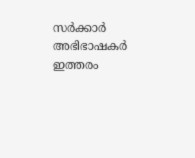സർക്കാർ അഭിഭാഷകർ ഇത്തരം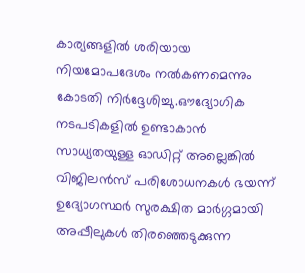കാര്യങ്ങളിൽ ശരിയായ നിയമോപദേശം നൽകണമെന്നും കോടതി നിർദ്ദേശിച്ചു.ഔദ്യോഗിക നടപടികളിൽ ഉണ്ടാകാൻ സാധ്യതയുള്ള ഓഡിറ്റ് അല്ലെങ്കിൽ വിജിലൻസ് പരിശോധനകൾ ഭയന്ന് ഉദ്യോഗസ്ഥർ സുരക്ഷിത മാർഗ്ഗമായി അപ്പീലുകൾ തിരഞ്ഞെടുക്കുന്ന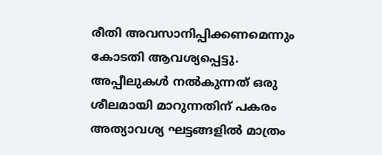രീതി അവസാനിപ്പിക്കണമെന്നും കോടതി ആവശ്യപ്പെട്ടു. അപ്പീലുകൾ നൽകുന്നത് ഒരു ശീലമായി മാറുന്നതിന് പകരം അത്യാവശ്യ ഘട്ടങ്ങളിൽ മാത്രം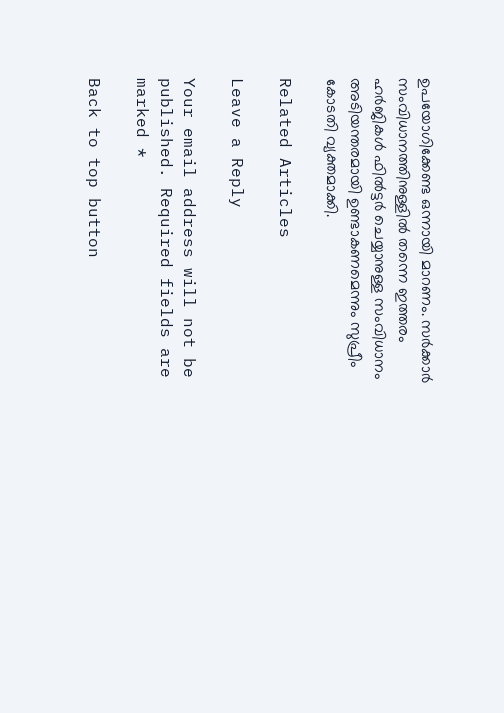ഉപയോഗിക്കേണ്ട ഒന്നായി മാറണം. സർക്കാർ സംവിധാനത്തിനുള്ളിൽ തന്നെ ഇത്തരം ഹർജികൾ ഫിൽട്ടർ ചെയ്യാനുള്ള സംവിധാനം അടിയന്തരമായി ഉണ്ടാകണമെന്നും സുപ്രീം കോടതി വ്യക്തമാക്കി.

Related Articles

Leave a Reply

Your email address will not be published. Required fields are marked *

Back to top button